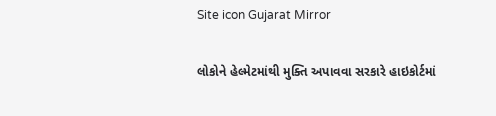Site icon Gujarat Mirror

લોકોને હેલ્મેટમાંથી મુક્તિ અપાવવા સરકારે હાઇકોર્ટમાં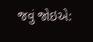જવું જોઇએ: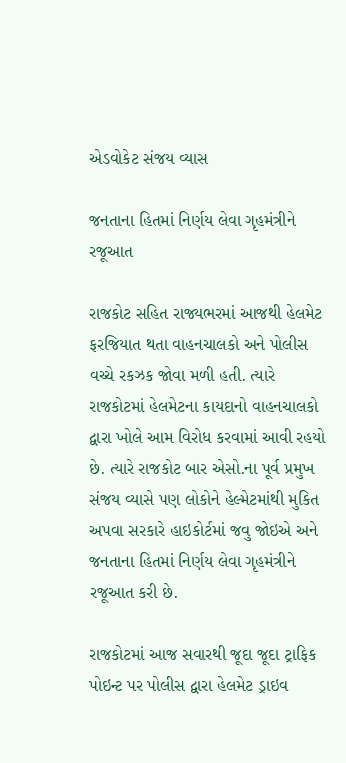એડવોકેટ સંજય વ્યાસ

જનતાના હિતમાં નિર્ણય લેવા ગૃહમંત્રીને રજૂઆત

રાજકોટ સહિત રાજ્યભરમાં આજથી હેલમેટ ફરજિયાત થતા વાહનચાલકો અને પોલીસ વચ્ચે રકઝક જોવા મળી હતી. ત્યારે રાજકોટમાં હેલમેટના કાયદાનો વાહનચાલકો દ્વારા ખોલે આમ વિરોધ કરવામાં આવી રહયો છે. ત્યારે રાજકોટ બાર એસો.ના પૂર્વ પ્રમુખ સંજય વ્યાસે પણ લોકોને હેલ્મેટમાંથી મુકિત અપવા સરકારે હાઇકોર્ટમાં જવુ જોઇએ અને જનતાના હિતમાં નિર્ણય લેવા ગૃહમંત્રીને રજૂઆત કરી છે.

રાજકોટમાં આજ સવારથી જૂદા જૂદા ટ્રાફિક પોઇન્ટ પર પોલીસ દ્વારા હેલમેટ ડ્રાઇવ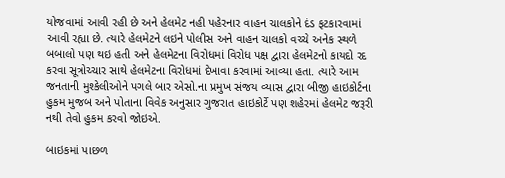યોજવામાં આવી રહી છે અને હેલમેટ નહી પહેરનાર વાહન ચાલકોને દંડ ફટકારવામાં આવી રહ્યા છે. ત્યારે હેલમેટને લઇને પોલીસ અને વાહન ચાલકો વચ્ચે અનેક સ્થળે બબાલો પણ થઇ હતી અને હેલમેટના વિરોધમાં વિરોધ પક્ષ દ્વારા હેલમેટનો કાયદો રદ કરવા સૂત્રોચ્ચાર સાથે હેલમેટના વિરોધમાં દેખાવા કરવામાં આવ્યા હતા. ત્યારે આમ જનતાની મુશ્કેલીઓને પગલે બાર એસો.ના પ્રમુખ સંજય વ્યાસ દ્વારા બીજી હાઇકોર્ટના હુકમ મુજબ અને પોતાના વિવેક અનુસાર ગુજરાત હાઇકોર્ટે પણ શહેરમાં હેલમેટ જરૂરી નથી તેવો હુકમ કરવો જોઇએ.

બાઇકમાં પાછળ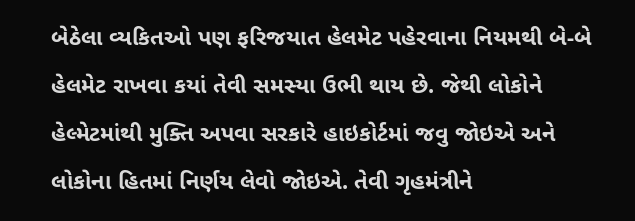બેઠેલા વ્યકિતઓ પણ ફરિજયાત હેલમેટ પહેરવાના નિયમથી બે-બે હેલમેટ રાખવા કયાં તેવી સમસ્યા ઉભી થાય છે. જેથી લોકોને હેલ્મેટમાંથી મુક્તિ અપવા સરકારે હાઇકોર્ટમાં જવુ જોઇએ અને લોકોના હિતમાં નિર્ણય લેવો જોઇએ. તેવી ગૃહમંત્રીને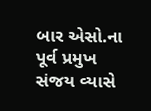બાર એસો.ના પૂર્વ પ્રમુખ સંજય વ્યાસે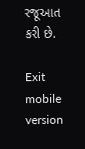રજૂઆત કરી છે.

Exit mobile version